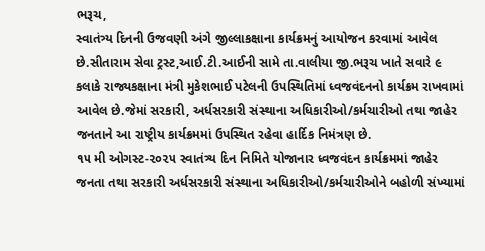ભરૂચ,
સ્વાતંત્ર્ય દિનની ઉજવણી અંગે જીલ્લાકક્ષાના કાર્યક્રમનું આયોજન કરવામાં આવેલ છે.સીતારામ સેવા ટ્રસ્ટ,આઈ.ટી.આઈની સામે તા.વાલીયા જી.ભરૂચ ખાતે સવારે ૯ કલાકે રાજ્યકક્ષાના મંત્રી મુકેશભાઈ પટેલની ઉપસ્થિતિમાં ધ્વજવંદનનો કાર્યક્રમ રાખવામાં આવેલ છે.જેમાં સરકારી, અર્ધસરકારી સંસ્થાના અધિકારીઓ/કર્મચારીઓ તથા જાહેર જનતાને આ રાષ્ટ્રીય કાર્યક્રમમાં ઉપસ્થિત રહેવા હાર્દિક નિમંત્રણ છે.
૧૫ મી ઓગસ્ટ-૨૦૨૫ સ્વાતંત્ર્ય દિન નિમિતે યોજાનાર ધ્વજવંદન કાર્યક્રમમાં જાહેર જનતા તથા સરકારી અર્ધસરકારી સંસ્થાના અધિકારીઓ/કર્મચારીઓને બહોળી સંખ્યામાં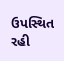ઉપસ્થિત રહી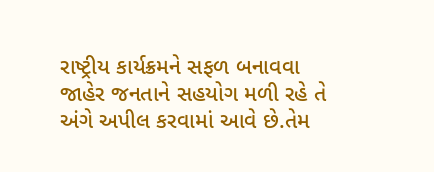રાષ્ટ્રીય કાર્યક્રમને સફળ બનાવવા જાહેર જનતાને સહયોગ મળી રહે તે અંગે અપીલ કરવામાં આવે છે.તેમ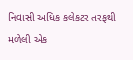નિવાસી અધિક કલેકટર તરફથી મળેલી એક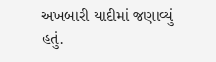અખબારી યાદીમાં જણાવ્યું હતું.